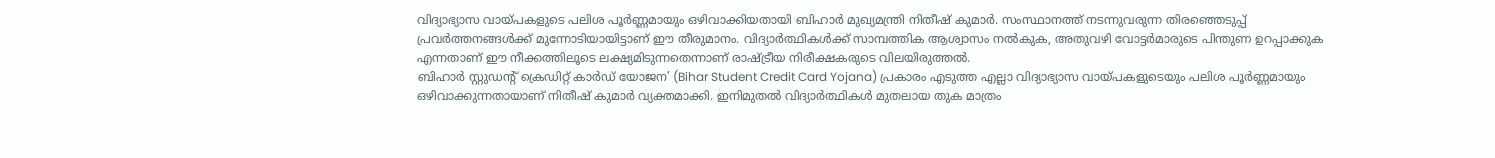വിദ്യാഭ്യാസ വായ്പകളുടെ പലിശ പൂർണ്ണമായും ഒഴിവാക്കിയതായി ബിഹാർ മുഖ്യമന്ത്രി നിതീഷ് കുമാർ. സംസ്ഥാനത്ത് നടന്നുവരുന്ന തിരഞ്ഞെടുപ്പ് പ്രവർത്തനങ്ങൾക്ക് മുന്നോടിയായിട്ടാണ് ഈ തീരുമാനം. വിദ്യാർത്ഥികൾക്ക് സാമ്പത്തിക ആശ്വാസം നൽകുക, അതുവഴി വോട്ടർമാരുടെ പിന്തുണ ഉറപ്പാക്കുക എന്നതാണ് ഈ നീക്കത്തിലൂടെ ലക്ഷ്യമിടുന്നതെന്നാണ് രാഷ്ട്രീയ നിരീക്ഷകരുടെ വിലയിരുത്തൽ.
ബിഹാർ സ്റ്റുഡന്റ് ക്രെഡിറ്റ് കാർഡ് യോജന’ (Bihar Student Credit Card Yojana) പ്രകാരം എടുത്ത എല്ലാ വിദ്യാഭ്യാസ വായ്പകളുടെയും പലിശ പൂർണ്ണമായും ഒഴിവാക്കുന്നതായാണ് നിതീഷ് കുമാർ വ്യക്തമാക്കി. ഇനിമുതൽ വിദ്യാർത്ഥികൾ മുതലായ തുക മാത്രം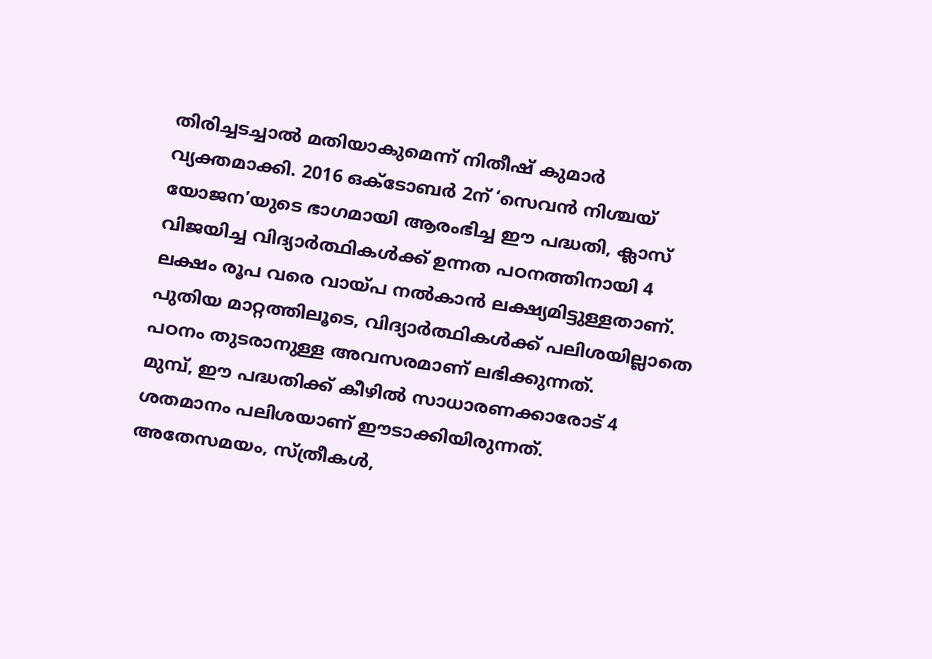തിരിച്ചടച്ചാൽ മതിയാകുമെന്ന് നിതീഷ് കുമാർ വ്യക്തമാക്കി. 2016 ഒക്ടോബർ 2ന് ‘സെവൻ നിശ്ചയ് യോജന’യുടെ ഭാഗമായി ആരംഭിച്ച ഈ പദ്ധതി, ക്ലാസ് വിജയിച്ച വിദ്യാർത്ഥികൾക്ക് ഉന്നത പഠനത്തിനായി 4 ലക്ഷം രൂപ വരെ വായ്പ നൽകാൻ ലക്ഷ്യമിട്ടുള്ളതാണ്. പുതിയ മാറ്റത്തിലൂടെ, വിദ്യാർത്ഥികൾക്ക് പലിശയില്ലാതെ പഠനം തുടരാനുള്ള അവസരമാണ് ലഭിക്കുന്നത്.
മുമ്പ്, ഈ പദ്ധതിക്ക് കീഴിൽ സാധാരണക്കാരോട് 4 ശതമാനം പലിശയാണ് ഈടാക്കിയിരുന്നത്. അതേസമയം, സ്ത്രീകൾ,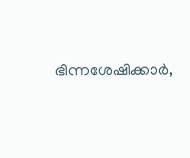ഭിന്നശേഷിക്കാർ,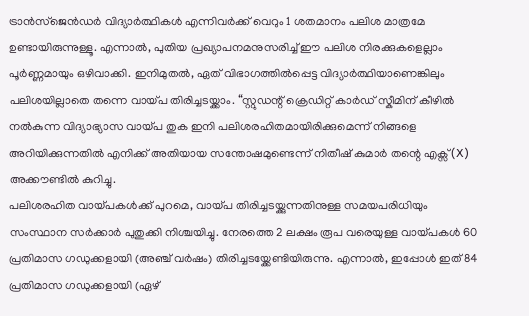ട്രാൻസ്ജെൻഡർ വിദ്യാർത്ഥികൾ എന്നിവർക്ക് വെറും 1 ശതമാനം പലിശ മാത്രമേ ഉണ്ടായിരുന്നുള്ളൂ. എന്നാൽ, പുതിയ പ്രഖ്യാപനമനുസരിച്ച് ഈ പലിശ നിരക്കുകളെല്ലാം പൂർണ്ണമായും ഒഴിവാക്കി. ഇനിമുതൽ, ഏത് വിഭാഗത്തിൽപ്പെട്ട വിദ്യാർത്ഥിയാണെങ്കിലും പലിശയില്ലാതെ തന്നെ വായ്പ തിരിച്ചടയ്ക്കാം. “സ്റ്റുഡന്റ് ക്രെഡിറ്റ് കാർഡ് സ്കീമിന് കീഴിൽ നൽകുന്ന വിദ്യാഭ്യാസ വായ്പ തുക ഇനി പലിശരഹിതമായിരിക്കുമെന്ന് നിങ്ങളെ അറിയിക്കുന്നതിൽ എനിക്ക് അതിയായ സന്തോഷമുണ്ടെന്ന് നിതീഷ് കുമാർ തന്റെ എക്സ് (X) അക്കൗണ്ടിൽ കുറിച്ചു.
പലിശരഹിത വായ്പകൾക്ക് പുറമെ, വായ്പ തിരിച്ചടയ്ക്കുന്നതിനുള്ള സമയപരിധിയും സംസ്ഥാന സർക്കാർ പുതുക്കി നിശ്ചയിച്ചു. നേരത്തെ 2 ലക്ഷം രൂപ വരെയുള്ള വായ്പകൾ 60 പ്രതിമാസ ഗഡുക്കളായി (അഞ്ച് വർഷം) തിരിച്ചടയ്ക്കേണ്ടിയിരുന്നു. എന്നാൽ, ഇപ്പോൾ ഇത് 84 പ്രതിമാസ ഗഡുക്കളായി (ഏഴ്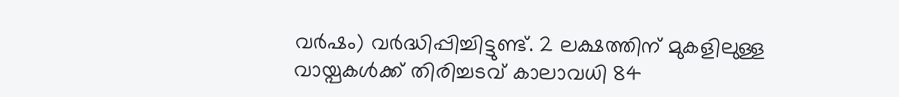വർഷം) വർദ്ധിപ്പിച്ചിട്ടുണ്ട്. 2 ലക്ഷത്തിന് മുകളിലുള്ള വായ്പകൾക്ക് തിരിച്ചടവ് കാലാവധി 84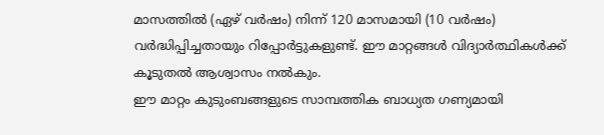മാസത്തിൽ (ഏഴ് വർഷം) നിന്ന് 120 മാസമായി (10 വർഷം) വർദ്ധിപ്പിച്ചതായും റിപ്പോർട്ടുകളുണ്ട്. ഈ മാറ്റങ്ങൾ വിദ്യാർത്ഥികൾക്ക് കൂടുതൽ ആശ്വാസം നൽകും.
ഈ മാറ്റം കുടുംബങ്ങളുടെ സാമ്പത്തിക ബാധ്യത ഗണ്യമായി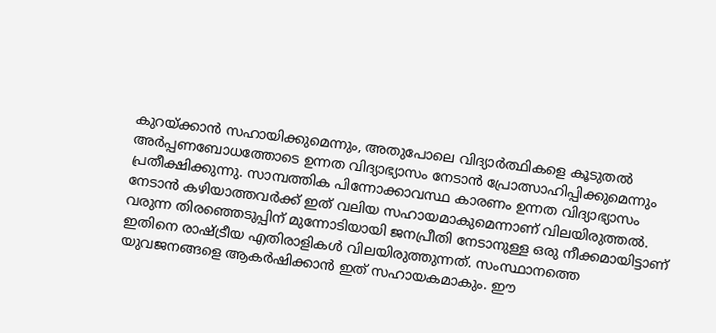കുറയ്ക്കാൻ സഹായിക്കുമെന്നും, അതുപോലെ വിദ്യാർത്ഥികളെ കൂടുതൽ അർപ്പണബോധത്തോടെ ഉന്നത വിദ്യാഭ്യാസം നേടാൻ പ്രോത്സാഹിപ്പിക്കുമെന്നും പ്രതീക്ഷിക്കുന്നു. സാമ്പത്തിക പിന്നോക്കാവസ്ഥ കാരണം ഉന്നത വിദ്യാഭ്യാസം നേടാൻ കഴിയാത്തവർക്ക് ഇത് വലിയ സഹായമാകുമെന്നാണ് വിലയിരുത്തൽ. വരുന്ന തിരഞ്ഞെടുപ്പിന് മുന്നോടിയായി ജനപ്രീതി നേടാനുള്ള ഒരു നീക്കമായിട്ടാണ് ഇതിനെ രാഷ്ട്രീയ എതിരാളികൾ വിലയിരുത്തുന്നത്. സംസ്ഥാനത്തെ യുവജനങ്ങളെ ആകർഷിക്കാൻ ഇത് സഹായകമാകും. ഈ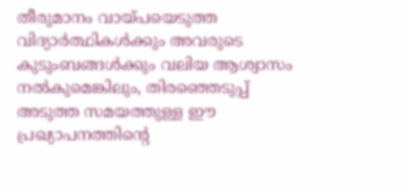തീരുമാനം വായ്പയെടുത്ത വിദ്യാർത്ഥികൾക്കും അവരുടെ കുടുംബങ്ങൾക്കും വലിയ ആശ്വാസം നൽകുമെങ്കിലും, തിരഞ്ഞെടുപ്പ് അടുത്ത സമയത്തുള്ള ഈ പ്രഖ്യാപനത്തിന്റെ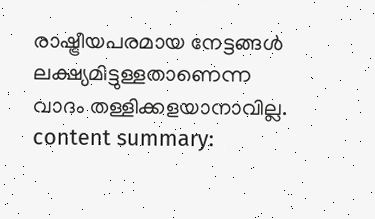രാഷ്ട്രീയപരമായ നേട്ടങ്ങൾ ലക്ഷ്യമിട്ടുള്ളതാണെന്ന വാദം തള്ളിക്കളയാനാവില്ല.
content summary: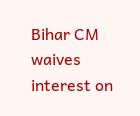Bihar CM waives interest on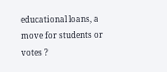educational loans, a move for students or votes ?